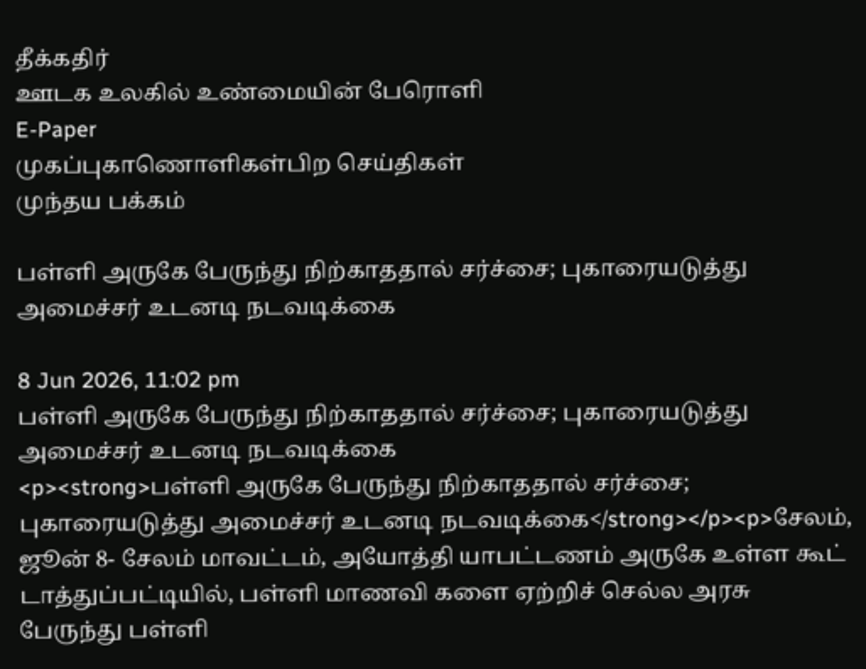தீக்கதிர்
ஊடக உலகில் உண்மையின் பேரொளி
E-Paper
முகப்புகாணொளிகள்பிற செய்திகள்
முந்தய பக்கம்

பள்ளி அருகே பேருந்து நிற்காததால் சர்ச்சை; புகாரையடுத்து அமைச்சர் உடனடி நடவடிக்கை

8 Jun 2026, 11:02 pm
பள்ளி அருகே பேருந்து நிற்காததால் சர்ச்சை; புகாரையடுத்து அமைச்சர் உடனடி நடவடிக்கை
<p><strong>பள்ளி அருகே பேருந்து நிற்காததால் சர்ச்சை; புகாரையடுத்து அமைச்சர் உடனடி நடவடிக்கை</strong></p><p>சேலம், ஜூன் 8- சேலம் மாவட்டம், அயோத்தி யாபட்டணம் அருகே உள்ள கூட் டாத்துப்பட்டியில், பள்ளி மாணவி களை ஏற்றிச் செல்ல அரசு பேருந்து பள்ளி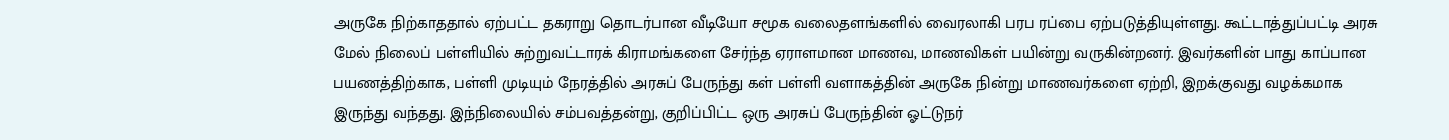அருகே நிற்காததால் ஏற்பட்ட தகராறு தொடர்பான வீடியோ சமூக வலைதளங்களில் வைரலாகி பரப ரப்பை ஏற்படுத்தியுள்ளது. கூட்டாத்துப்பட்டி அரசு மேல் நிலைப் பள்ளியில் சுற்றுவட்டாரக் கிராமங்களை சேர்ந்த ஏராளமான மாணவ, மாணவிகள் பயின்று வருகின்றனர். இவர்களின் பாது காப்பான பயணத்திற்காக, பள்ளி முடியும் நேரத்தில் அரசுப் பேருந்து கள் பள்ளி வளாகத்தின் அருகே நின்று மாணவர்களை ஏற்றி, இறக்குவது வழக்கமாக இருந்து வந்தது. இந்நிலையில் சம்பவத்தன்று, குறிப்பிட்ட ஒரு அரசுப் பேருந்தின் ஓட்டுநர்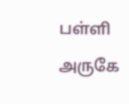பள்ளி அருகே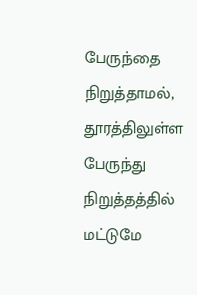பேருந்தை நிறுத்தாமல், தூரத்திலுள்ள பேருந்து நிறுத்தத்தில் மட்டுமே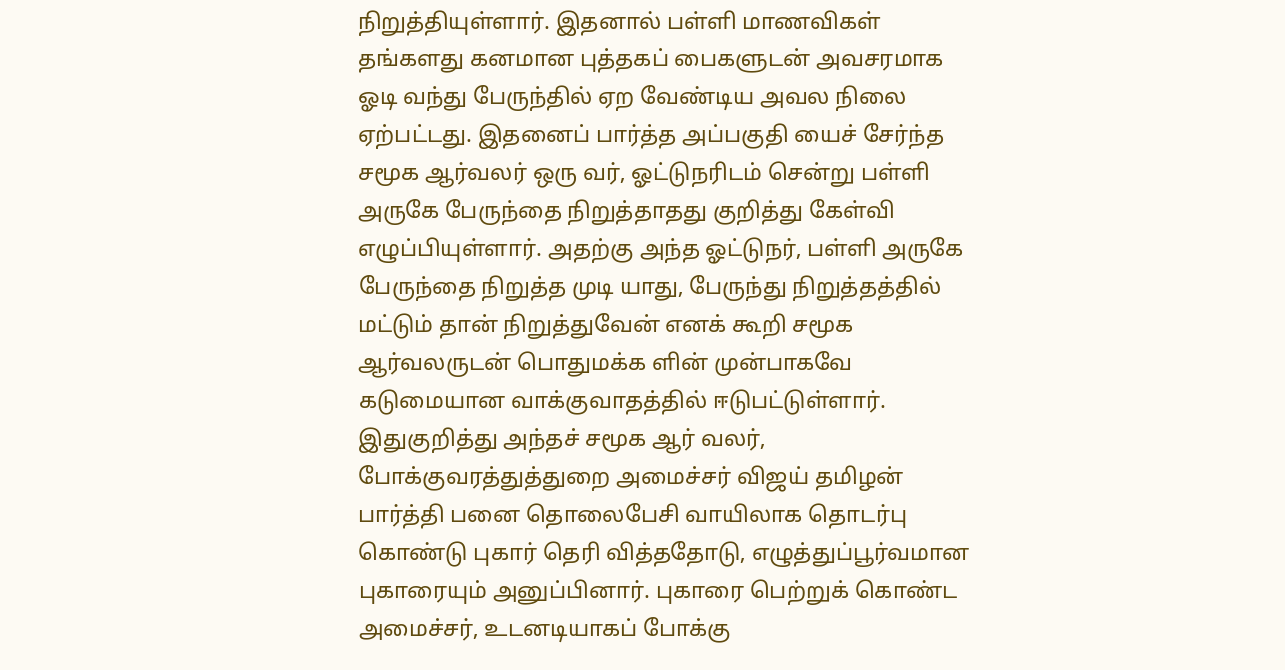நிறுத்தியுள்ளார். இதனால் பள்ளி மாணவிகள் தங்களது கனமான புத்தகப் பைகளுடன் அவசரமாக ஓடி வந்து பேருந்தில் ஏற வேண்டிய அவல நிலை ஏற்பட்டது. இதனைப் பார்த்த அப்பகுதி யைச் சேர்ந்த சமூக ஆர்வலர் ஒரு வர், ஓட்டுநரிடம் சென்று பள்ளி அருகே பேருந்தை நிறுத்தாதது குறித்து கேள்வி எழுப்பியுள்ளார். அதற்கு அந்த ஓட்டுநர், பள்ளி அருகே பேருந்தை நிறுத்த முடி யாது, பேருந்து நிறுத்தத்தில் மட்டும் தான் நிறுத்துவேன் எனக் கூறி சமூக ஆர்வலருடன் பொதுமக்க ளின் முன்பாகவே கடுமையான வாக்குவாதத்தில் ஈடுபட்டுள்ளார். இதுகுறித்து அந்தச் சமூக ஆர் வலர், போக்குவரத்துத்துறை அமைச்சர் விஜய் தமிழன் பார்த்தி பனை தொலைபேசி வாயிலாக தொடர்பு கொண்டு புகார் தெரி வித்ததோடு, எழுத்துப்பூர்வமான புகாரையும் அனுப்பினார். புகாரை பெற்றுக் கொண்ட அமைச்சர், உடனடியாகப் போக்கு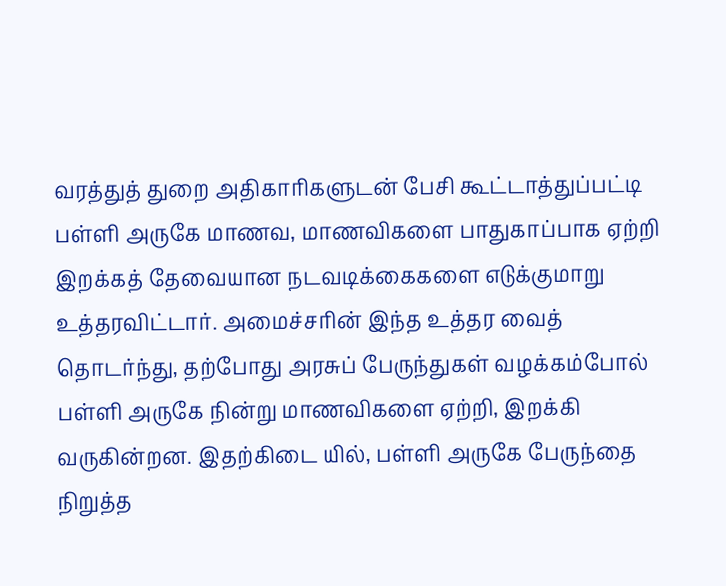வரத்துத் துறை அதிகாரிகளுடன் பேசி கூட்டாத்துப்பட்டி பள்ளி அருகே மாணவ, மாணவிகளை பாதுகாப்பாக ஏற்றி இறக்கத் தேவையான நடவடிக்கைகளை எடுக்குமாறு உத்தரவிட்டார். அமைச்சரின் இந்த உத்தர வைத் தொடர்ந்து, தற்போது அரசுப் பேருந்துகள் வழக்கம்போல் பள்ளி அருகே நின்று மாணவிகளை ஏற்றி, இறக்கி வருகின்றன. இதற்கிடை யில், பள்ளி அருகே பேருந்தை நிறுத்த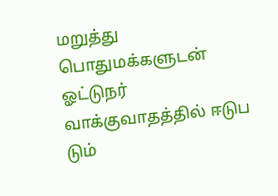மறுத்து பொதுமக்களுடன் ஓட்டுநர் வாக்குவாதத்தில் ஈடுப டும்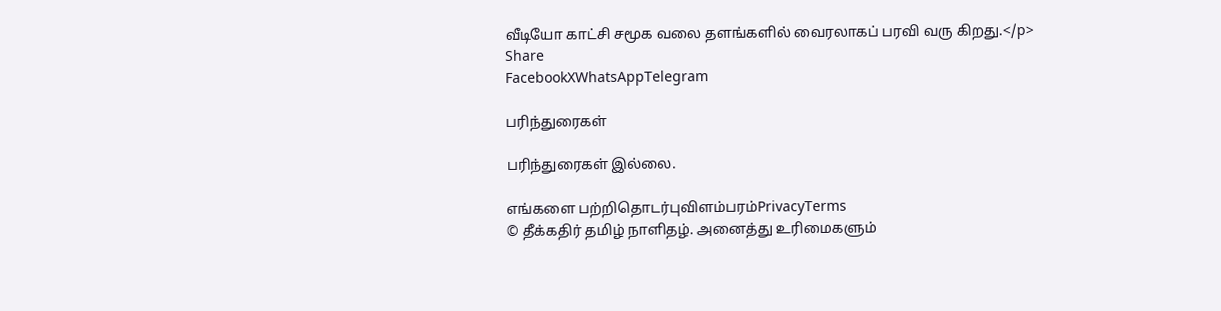வீடியோ காட்சி சமூக வலை தளங்களில் வைரலாகப் பரவி வரு கிறது.</p>
Share
FacebookXWhatsAppTelegram

பரிந்துரைகள்

பரிந்துரைகள் இல்லை.

எங்களை பற்றிதொடர்புவிளம்பரம்PrivacyTerms
© தீக்கதிர் தமிழ் நாளிதழ். அனைத்து உரிமைகளும்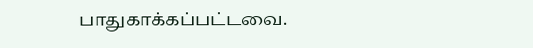பாதுகாக்கப்பட்டவை.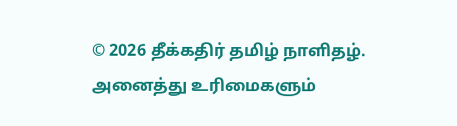© 2026 தீக்கதிர் தமிழ் நாளிதழ். அனைத்து உரிமைகளும்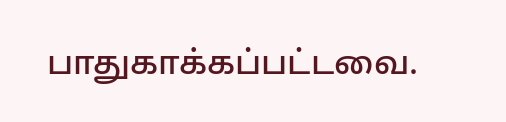பாதுகாக்கப்பட்டவை.